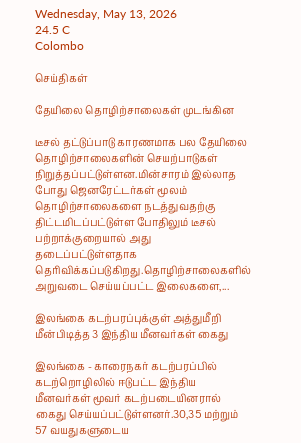Wednesday, May 13, 2026
24.5 C
Colombo

செய்திகள்

தேயிலை தொழிற்சாலைகள் முடங்கின

டீசல் தட்டுப்பாடு காரணமாக பல தேயிலை தொழிற்சாலைகளின் செயற்பாடுகள் நிறுத்தப்பட்டுள்ளன.மின்சாரம் இல்லாத போது ஜெனரேட்டர்கள் மூலம் தொழிற்சாலைகளை நடத்துவதற்கு திட்டமிடப்பட்டுள்ள போதிலும் டீசல் பற்றாக்குறையால் அது தடைப்பட்டுள்ளதாக தெரிவிக்கப்படுகிறது.தொழிற்சாலைகளில் அறுவடை செய்யப்பட்ட இலைகளை,...

இலங்கை கடற்பரப்புக்குள் அத்துமீறி மீன்பிடித்த 3 இந்திய மீனவர்கள் கைது

இலங்கை - காரைநகர் கடற்பரப்பில் கடற்றொழிலில் ஈடுபட்ட இந்திய மீனவர்கள் மூவர் கடற்படையினரால் கைது செய்யப்பட்டுள்ளனர்.30,35 மற்றும் 57 வயதுகளுடைய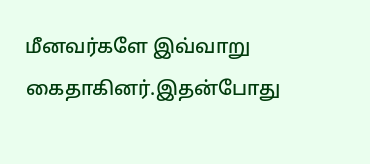மீனவர்களே இவ்வாறு கைதாகினர்.இதன்போது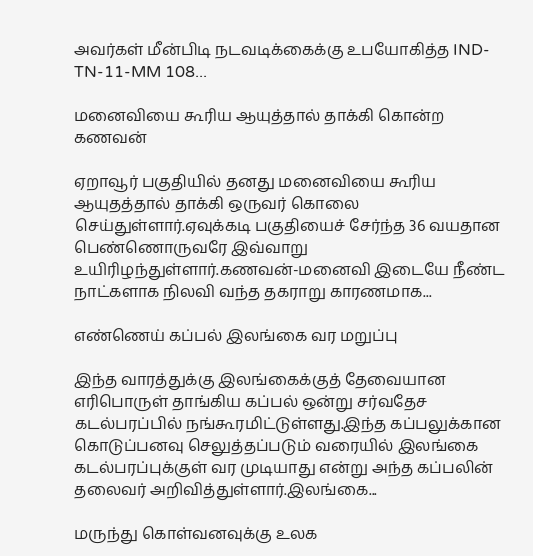அவர்கள் மீன்பிடி நடவடிக்கைக்கு உபயோகித்த IND-TN-11-MM 108...

மனைவியை கூரிய ஆயுத்தால் தாக்கி கொன்ற கணவன்

ஏறாவூர் பகுதியில் தனது மனைவியை கூரிய ஆயுதத்தால் தாக்கி ஒருவர் கொலை செய்துள்ளார்.ஏவுக்கடி பகுதியைச் சேர்ந்த 36 வயதான பெண்ணொருவரே இவ்வாறு உயிரிழந்துள்ளார்.கணவன்-மனைவி இடையே நீண்ட நாட்களாக நிலவி வந்த தகராறு காரணமாக...

எண்ணெய் கப்பல் இலங்கை வர மறுப்பு

இந்த வாரத்துக்கு இலங்கைக்குத் தேவையான எரிபொருள் தாங்கிய கப்பல் ஒன்று சர்வதேச கடல்பரப்பில் நங்கூரமிட்டுள்ளது.இந்த கப்பலுக்கான கொடுப்பனவு செலுத்தப்படும் வரையில் இலங்கை கடல்பரப்புக்குள் வர முடியாது என்று அந்த கப்பலின் தலைவர் அறிவித்துள்ளார்.இலங்கை...

மருந்து கொள்வனவுக்கு உலக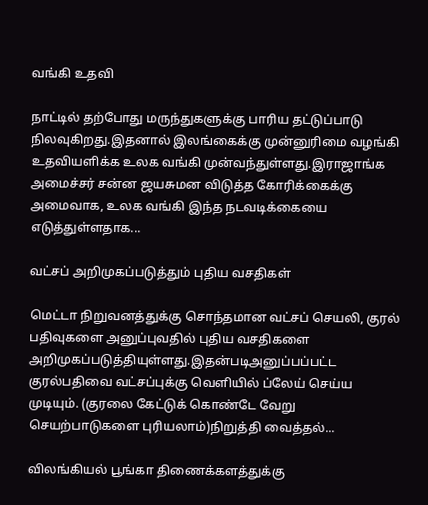வங்கி உதவி

நாட்டில் தற்போது மருந்துகளுக்கு பாரிய தட்டுப்பாடு நிலவுகிறது.இதனால் இலங்கைக்கு முன்னுரிமை வழங்கி உதவியளிக்க உலக வங்கி முன்வந்துள்ளது.இராஜாங்க அமைச்சர் சன்ன ஜயசுமன விடுத்த கோரிக்கைக்கு அமைவாக, உலக வங்கி இந்த நடவடிக்கையை எடுத்துள்ளதாக...

வட்சப் அறிமுகப்படுத்தும் புதிய வசதிகள்

மெட்டா நிறுவனத்துக்கு சொந்தமான வட்சப் செயலி, குரல் பதிவுகளை அனுப்புவதில் புதிய வசதிகளை அறிமுகப்படுத்தியுள்ளது.இதன்படிஅனுப்பப்பட்ட குரல்பதிவை வட்சப்புக்கு வெளியில் ப்லேய் செய்ய முடியும். (குரலை கேட்டுக் கொண்டே வேறு செயற்பாடுகளை புரியலாம்)நிறுத்தி வைத்தல்...

விலங்கியல் பூங்கா திணைக்களத்துக்கு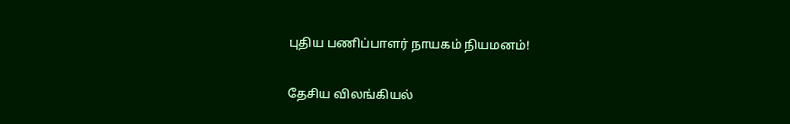புதிய பணிப்பாளர் நாயகம் நியமனம்!

தேசிய விலங்கியல்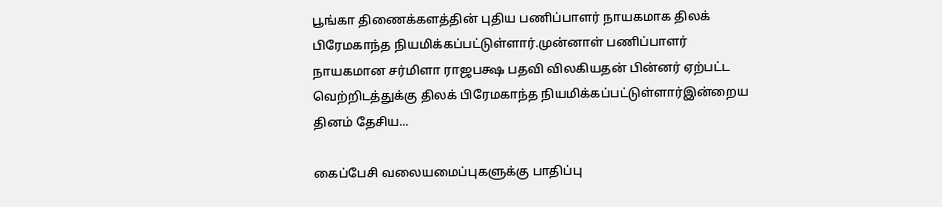பூங்கா திணைக்களத்தின் புதிய பணிப்பாளர் நாயகமாக திலக் பிரேமகாந்த நியமிக்கப்பட்டுள்ளார்.முன்னாள் பணிப்பாளர் நாயகமான சர்மிளா ராஜபக்ஷ பதவி விலகியதன் பின்னர் ஏற்பட்ட வெற்றிடத்துக்கு திலக் பிரேமகாந்த நியமிக்கப்பட்டுள்ளார்இன்றைய தினம் தேசிய...

கைப்பேசி வலையமைப்புகளுக்கு பாதிப்பு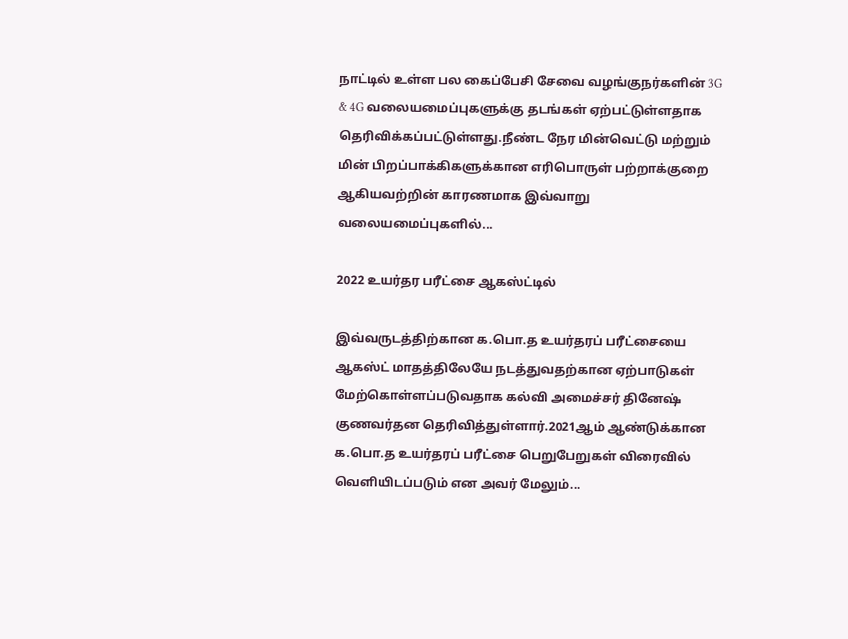நாட்டில் உள்ள பல கைப்பேசி சேவை வழங்குநர்களின் 3G & 4G வலையமைப்புகளுக்கு தடங்கள் ஏற்பட்டுள்ளதாக தெரிவிக்கப்பட்டுள்ளது.நீண்ட நேர மின்வெட்டு மற்றும் மின் பிறப்பாக்கிகளுக்கான எரிபொருள் பற்றாக்குறை ஆகியவற்றின் காரணமாக இவ்வாறு வலையமைப்புகளில்...

2022 உயர்தர பரீட்சை ஆகஸ்ட்டில்

இவ்வருடத்திற்கான க.பொ.த உயர்தரப் பரீட்சையை ஆகஸ்ட் மாதத்திலேயே நடத்துவதற்கான ஏற்பாடுகள் மேற்கொள்ளப்படுவதாக கல்வி அமைச்சர் தினேஷ் குணவர்தன தெரிவித்துள்ளார்.2021ஆம் ஆண்டுக்கான க.பொ.த உயர்தரப் பரீட்சை பெறுபேறுகள் விரைவில் வெளியிடப்படும் என அவர் மேலும்...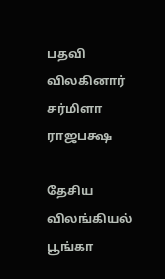பதவி விலகினார் சர்மிளா ராஜபக்ஷ

தேசிய விலங்கியல் பூங்கா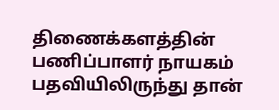திணைக்களத்தின் பணிப்பாளர் நாயகம் பதவியிலிருந்து தான்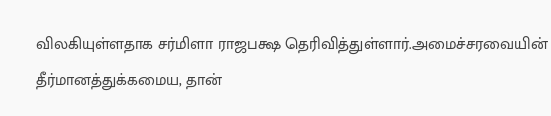விலகியுள்ளதாக சர்மிளா ராஜபக்ஷ தெரிவித்துள்ளார்.அமைச்சரவையின் தீர்மானத்துக்கமைய, தான்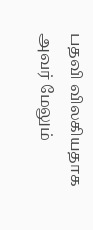பதவி விலகியதாக அவர் மேலும்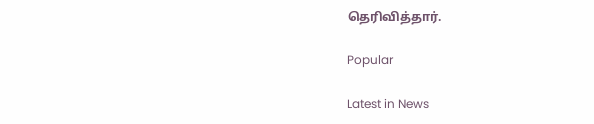தெரிவித்தார்.

Popular

Latest in News